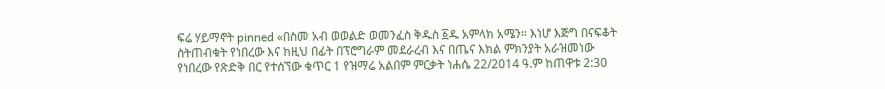ፍሬ ሃይማኖት pinned «በስመ አብ ወወልድ ወመንፈስ ቅዱስ ፩ዱ አምላክ አሜን። እነሆ እጅግ በናፍቆት ስትጠብቁት የነበረው እና ከዚህ በፊት በፕሮግራም መደራረብ እና በጤና እክል ምክንያት አራዝመነው የነበረው የጽድቅ በር የተሰኘው ቁጥር 1 የዝማሬ አልበም ምርቃት ነሐሴ 22/2014 ዓ.ም ከጠዋቱ 2:30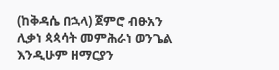(ከቅዳሴ በኋላ) ጀምሮ ብፁአን ሊቃነ ጳጳሳት መምሕራነ ወንጌል እንዲሁም ዘማርያን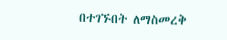በተገኙበት ለማስመረቅ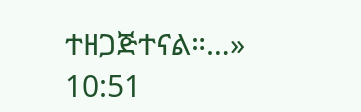ተዘጋጅተናል።…» 10:51